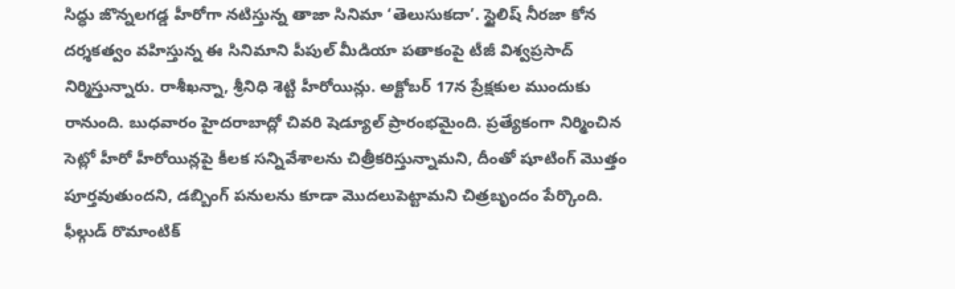సిద్ధు జొన్నలగడ్డ హీరోగా నటిస్తున్న తాజా సినిమా ‘తెలుసుకదా’. స్టైలిష్ నీరజా కోన దర్శకత్వం వహిస్తున్న ఈ సినిమాని పీపుల్ మీడియా పతాకంపై టీజీ విశ్వప్రసాద్ నిర్మిస్తున్నారు. రాశీఖన్నా, శ్రీనిధి శెట్టి హీరోయిన్లు. అక్టోబర్ 17న ప్రేక్షకుల ముందుకు రానుంది. బుధవారం హైదరాబాద్లో చివరి షెడ్యూల్ ప్రారంభమైంది. ప్రత్యేకంగా నిర్మించిన సెట్లో హీరో హీరోయిన్లపై కీలక సన్నివేశాలను చిత్రీకరిస్తున్నామని, దీంతో షూటింగ్ మొత్తం పూర్తవుతుందని, డబ్బింగ్ పనులను కూడా మొదలుపెట్టామని చిత్రబృందం పేర్కొంది. ఫీల్గుడ్ రొమాంటిక్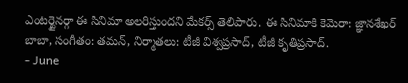ఎంటర్టైనర్గా ఈ సినిమా అలరిస్తుందని మేకర్స్ తెలిపారు. ఈ సినిమాకి కెమెరా: జ్ఞానశేఖర్ బాబా, సంగీతం: తమన్, నిర్మాతలు: టీజీ విశ్వప్రసాద్, టీజీ కృతిప్రసాద్.
- June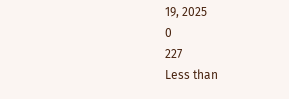19, 2025
0
227
Less than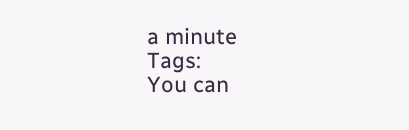a minute
Tags:
You can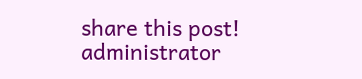share this post!
administrator